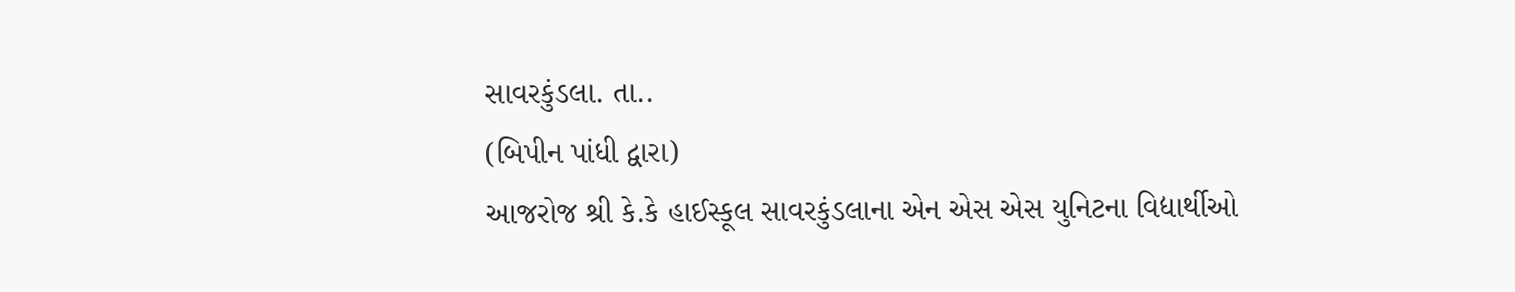સાવરકુંડલા. તા..
(બિપીન પાંધી દ્વારા)
આજરોજ શ્રી કે.કે હાઈસ્કૂલ સાવરકુંડલાના એન એસ એસ યુનિટના વિદ્યાર્થીઓ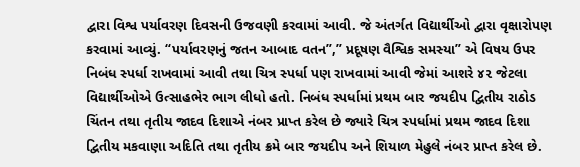દ્વારા વિશ્વ પર્યાવરણ દિવસની ઉજવણી કરવામાં આવી. જે અંતર્ગત વિદ્યાર્થીઓ દ્વારા વૃક્ષારોપણ કરવામાં આવ્યું. “પર્યાવરણનું જતન આબાદ વતન”,” પ્રદૂષણ વૈશ્વિક સમસ્યા” એ વિષય ઉપર નિબંધ સ્પર્ધા રાખવામાં આવી તથા ચિત્ર સ્પર્ધા પણ રાખવામાં આવી જેમાં આશરે ૪૨ જેટલા વિદ્યાર્થીઓએ ઉત્સાહભેર ભાગ લીધો હતો. નિબંધ સ્પર્ધામાં પ્રથમ બાર જયદીપ દ્વિતીય રાઠોડ ચિંતન તથા તૃતીય જાદવ દિશાએ નંબર પ્રાપ્ત કરેલ છે જ્યારે ચિત્ર સ્પર્ધામાં પ્રથમ જાદવ દિશા દ્વિતીય મકવાણા અદિતિ તથા તૃતીય ક્રમે બાર જયદીપ અને શિયાળ મેહુલે નંબર પ્રાપ્ત કરેલ છે.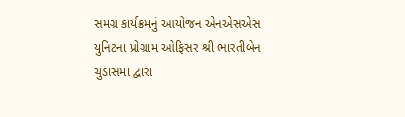સમગ્ર કાર્યક્રમનું આયોજન એનએસએસ યુનિટના પ્રોગ્રામ ઓફિસર શ્રી ભારતીબેન ચુડાસમા દ્વારા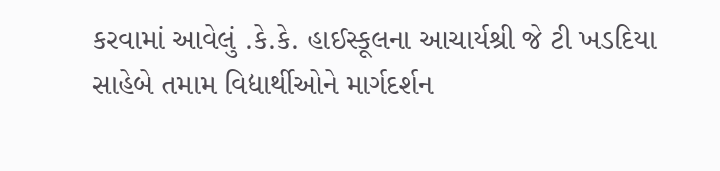કરવામાં આવેલું .કે.કે. હાઈસ્કૂલના આચાર્યશ્રી જે ટી ખડદિયા સાહેબે તમામ વિદ્યાર્થીઓને માર્ગદર્શન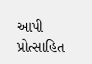આપી પ્રોત્સાહિત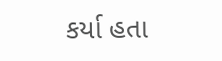કર્યા હતા